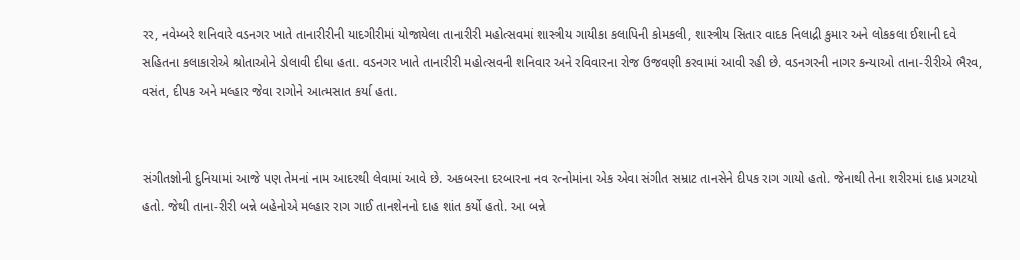રર, નવેમ્બરે શનિવારે વડનગર ખાતે તાનારીરીની યાદગીરીમાં યોજાયેલા તાનારીરી મહોત્સવમાં શાસ્ત્રીય ગાયીકા કલાપિની કોમકલી, શાસ્ત્રીય સિતાર વાદક નિલાદ્રી કુમાર અને લોકકલા ઈશાની દવે સહિતના કલાકારોએ શ્રોતાઓને ડોલાવી દીધા હતા. વડનગર ખાતે તાનારીરી મહોત્સવની શનિવાર અને રવિવારના રોજ ઉજવણી કરવામાં આવી રહી છે. વડનગરની નાગર કન્યાઓ તાના-રીરીએ ભૈરવ, વસંત, દીપક અને મલ્હાર જેવા રાગોને આત્મસાત કર્યા હતા.


સંગીતજ્ઞોની દુનિયામાં આજે પણ તેમનાં નામ આદરથી લેવામાં આવે છે. અકબરના દરબારના નવ રત્નોમાંના એક એવા સંગીત સમ્રાટ તાનસેને દીપક રાગ ગાયો હતો. જેનાથી તેના શરીરમાં દાહ પ્રગટયો હતો. જેથી તાના-રીરી બન્ને બહેનોએ મલ્હાર રાગ ગાઈ તાનશેનનો દાહ શાંત કર્યો હતો. આ બન્ને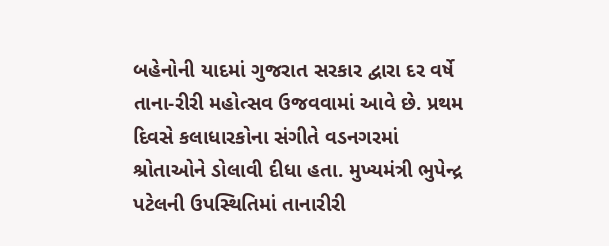બહેનોની યાદમાં ગુજરાત સરકાર દ્વારા દર વર્ષે તાના-રીરી મહોત્સવ ઉજવવામાં આવે છે. પ્રથમ દિવસે કલાધારકોના સંગીતે વડનગરમાં શ્રોતાઓને ડોલાવી દીધા હતા. મુખ્યમંત્રી ભુપેન્દ્ર પટેલની ઉપસ્થિતિમાં તાનારીરી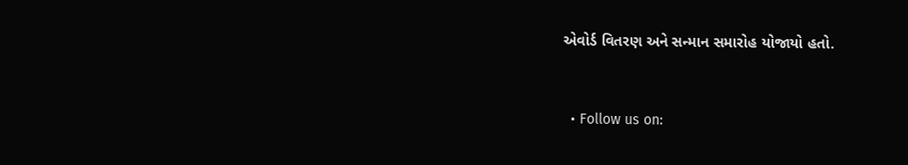એવોર્ડ વિતરણ અને સન્માન સમારોહ યોજાયો હતો.


  • Follow us on: